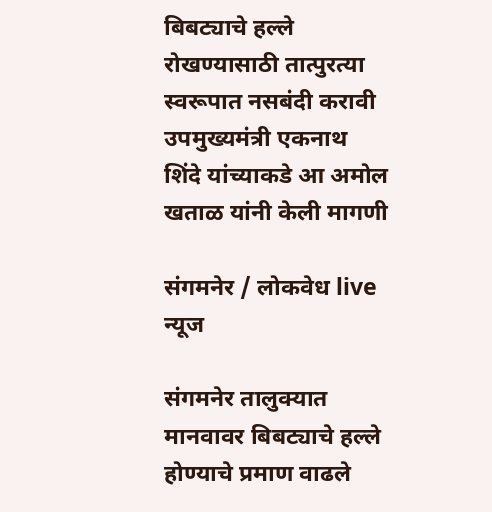बिबट्याचे हल्ले रोखण्यासाठी तात्पुरत्या स्वरूपात नसबंदी करावी
उपमुख्यमंत्री एकनाथ शिंदे यांच्याकडे आ अमोल खताळ यांनी केली मागणी

संगमनेर / लोकवेध live न्यूज

संगमनेर तालुक्यात मानवावर बिबट्याचे हल्ले होण्याचे प्रमाण वाढले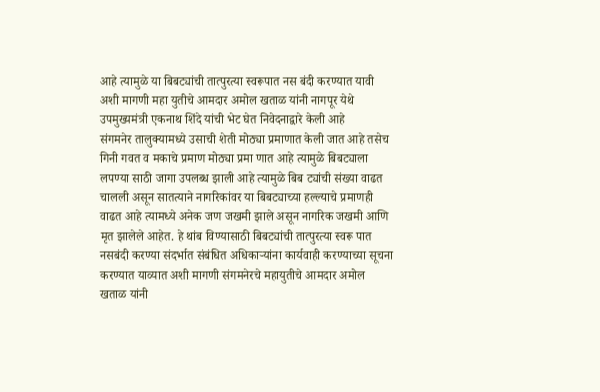आहे त्यामुळे या बिबट्यांची तात्पुरत्या स्वरूपात नस बंदी करण्यात यावी अशी मागणी महा युतीचे आमदार अमोल खताळ यांनी नागपूर येथे उपमुख्यमंत्री एकनाथ शिंदे यांची भेट घेत निवेदनाद्वारे केली आहे
संगमनेर तालुक्यामध्ये उसाची शेती मोठ्या प्रमाणात केली जात आहे तसेच गिनी गवत व मकाचे प्रमाण मोठ्या प्रमा णात आहे त्यामुळे बिबट्याला लपण्या साठी जागा उपलब्ध झाली आहे त्यामुळे बिब ट्यांची संख्या वाढत चालली असून सातत्याने नागरिकांवर या बिबट्याच्या हल्ल्याचे प्रमाणही वाढत आहे त्यामध्ये अनेक जण जखमी झाले असून नागरिक जखमी आणि मृत झालेले आहेत. हे थांब विण्यासाठी बिबट्यांची तात्पुरत्या स्वरू पात नसबंदी करण्या संदर्भात संबंधित अधिकाऱ्यांना कार्यवाही करण्याच्या सूचना करण्यात याव्यात अशी मागणी संगमनेरचे महायुतीचे आमदार अमोल खताळ यांनी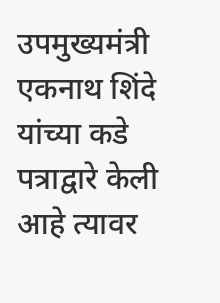उपमुख्यमंत्री एकनाथ शिंदे यांच्या कडे पत्राद्वारे केली आहे त्यावर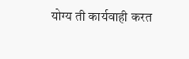योग्य ती कार्यवाही करत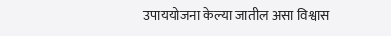उपाययोजना केल्या जातील असा विश्वास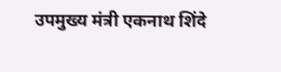उपमुख्य मंत्री एकनाथ शिंदे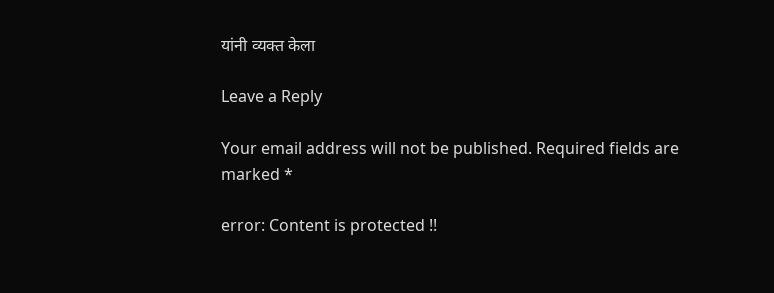यांनी व्यक्त केला

Leave a Reply

Your email address will not be published. Required fields are marked *

error: Content is protected !!